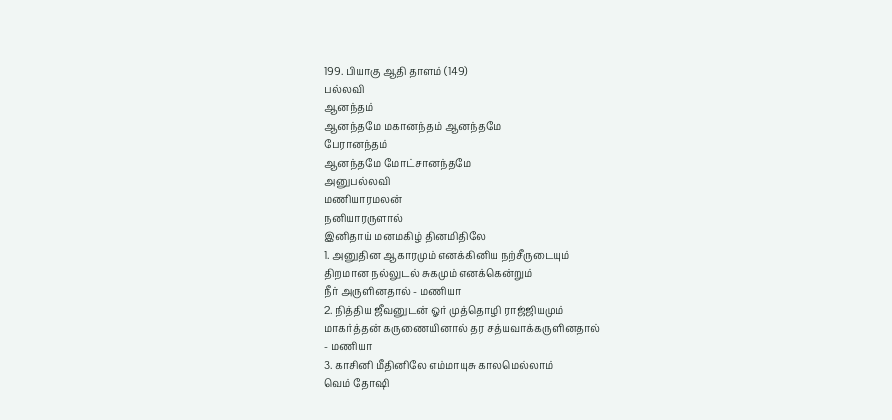199. பியாகு ஆதி தாளம் (149)
பல்லவி
ஆனந்தம்
ஆனந்தமே மகானந்தம் ஆனந்தமே
பேரானந்தம்
ஆனந்தமே மோட்சானந்தமே
அனுபல்லவி
மணியாரமலன்
நனியாரருளால்
இனிதாய் மனமகிழ் தினமிதிலே
1. அனுதின ஆகாரமும் எனக்கினிய நற்சீருடையும்
திறமான நல்லுடல் சுகமும் எனக்கென்றும்
நீர் அருளினதால் - மணியா
2. நித்திய ஜீவனுடன் ஓர் முத்தொழி ராஜ்ஜியமும்
மாகர்த்தன் கருணையினால் தர சத்யவாக்கருளினதால்
- மணியா
3. காசினி மீதினிலே எம்மாயுசு காலமெல்லாம்
வெம் தோஷி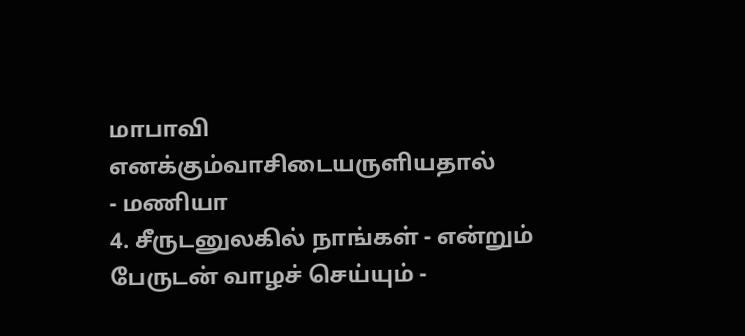மாபாவி எனக்கும்வாசிடையருளியதால்
- மணியா
4. சீருடனுலகில் நாங்கள் - என்றும்
பேருடன் வாழச் செய்யும் -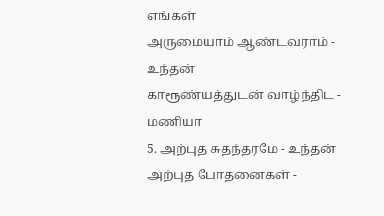எங்கள்
அருமையாம் ஆண்டவராம் - உந்தன்
காரூண்யத்துடன் வாழ்ந்திட - மணியா
5. அற்புத சுதந்தரமே - உந்தன்
அற்புத போதனைகள் -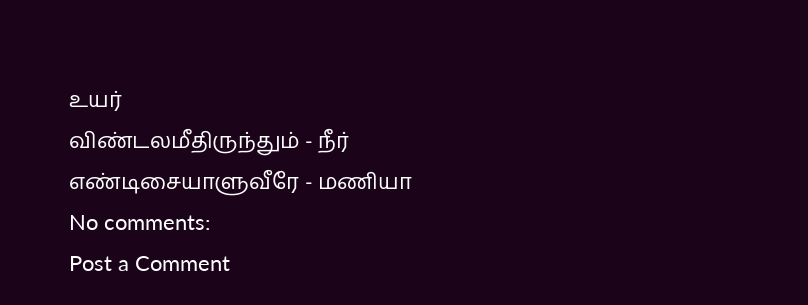உயர்
விண்டலமீதிருந்தும் - நீர்
எண்டிசையாளுவீரே - மணியா
No comments:
Post a Comment